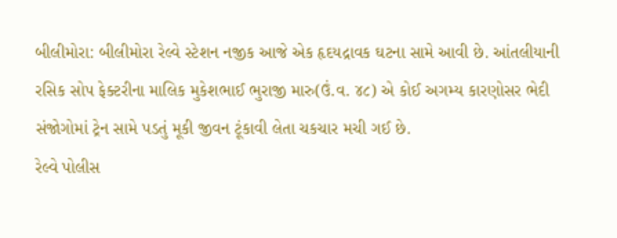બીલીમોરા: બીલીમોરા રેલ્વે સ્ટેશન નજીક આજે એક હૃદયદ્રાવક ઘટના સામે આવી છે. આંતલીયાની રસિક સોપ ફેક્ટરીના માલિક મુકેશભાઈ ભુરાજી મારુ(ઉં.વ. ૪૮) એ કોઈ અગમ્ય કારણોસર ભેદી સંજોગોમાં ટ્રેન સામે પડતું મૂકી જીવન ટૂંકાવી લેતા ચકચાર મચી ગઈ છે.
રેલ્વે પોલીસ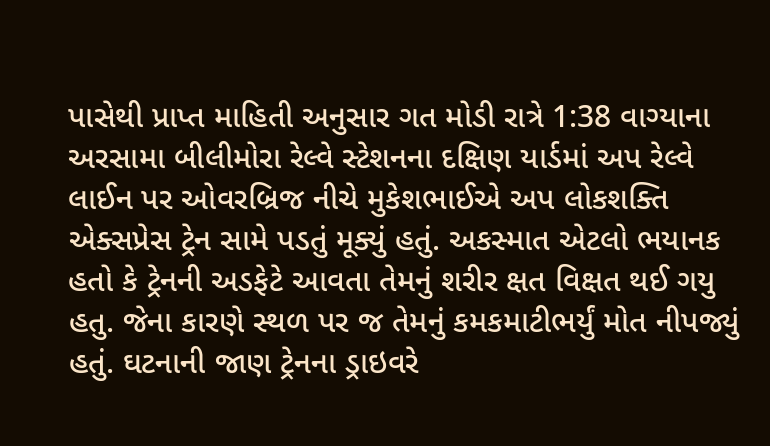પાસેથી પ્રાપ્ત માહિતી અનુસાર ગત મોડી રાત્રે 1:38 વાગ્યાના અરસામા બીલીમોરા રેલ્વે સ્ટેશનના દક્ષિણ યાર્ડમાં અપ રેલ્વે લાઈન પર ઓવરબ્રિજ નીચે મુકેશભાઈએ અપ લોકશક્તિ એક્સપ્રેસ ટ્રેન સામે પડતું મૂક્યું હતું. અકસ્માત એટલો ભયાનક હતો કે ટ્રેનની અડફેટે આવતા તેમનું શરીર ક્ષત વિક્ષત થઈ ગયુ હતુ. જેના કારણે સ્થળ પર જ તેમનું કમકમાટીભર્યું મોત નીપજ્યું હતું. ઘટનાની જાણ ટ્રેનના ડ્રાઇવરે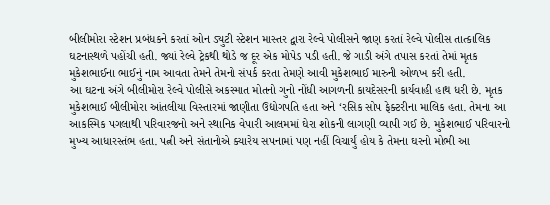બીલીમોરા સ્ટેશન પ્રબંધકને કરતાં ઓન ડ્યુટી સ્ટેશન માસ્તર દ્વારા રેલ્વે પોલીસને જાણ કરતાં રેલ્વે પોલીસ તાત્કાલિક ઘટનાસ્થળે પહોંચી હતી. જ્યાં રેલ્વે ટ્રેકથી થોડે જ દૂર એક મોપેડ પડી હતી. જે ગાડી અંગે તપાસ કરતાં તેમાં મૃતક મુકેશભાઈના ભાઈનું નામ આવતા તેમને તેમનો સંપર્ક કરતા તેમણે આવી મુકેશભાઈ મારુની ઓળખ કરી હતી.
આ ઘટના અંગે બીલીમોરા રેલ્વે પોલીસે અકસ્માત મોતનો ગુનો નોંધી આગળની કાયદેસરની કાર્યવાહી હાથ ધરી છે. મૃતક મુકેશભાઈ બીલીમોરા આંતલીયા વિસ્તારમાં જાણીતા ઉદ્યોગપતિ હતા અને ‘રસિક સોપ ફેક્ટરીના માલિક હતા. તેમના આ આકસ્મિક પગલાથી પરિવારજનો અને સ્થાનિક વેપારી આલમમાં ઘેરા શોકની લાગણી વ્યાપી ગઈ છે. મુકેશભાઈ પરિવારનો મુખ્ય આધારસ્તંભ હતા. પત્ની અને સંતાનોએ ક્યારેય સપનામાં પણ નહીં વિચાર્યું હોય કે તેમના ઘરનો મોભી આ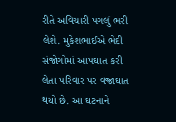રીતે અવિચારી પગલું ભરી લેશે. મુકેશભાઈએ ભેદી સંજોગોમાં આપઘાત કરી લેતા પરિવાર પર વજ્રાઘાત થયો છે. આ ઘટનાને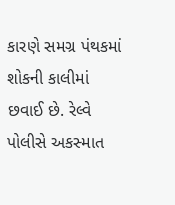કારણે સમગ્ર પંથકમાં શોકની કાલીમાં છવાઈ છે. રેલ્વે પોલીસે અકસ્માત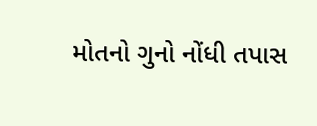મોતનો ગુનો નોંધી તપાસ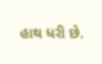હાથ ધરી છે.